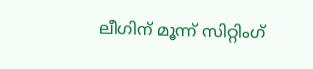ലീഗിന് മൂന്ന് സിറ്റിംഗ്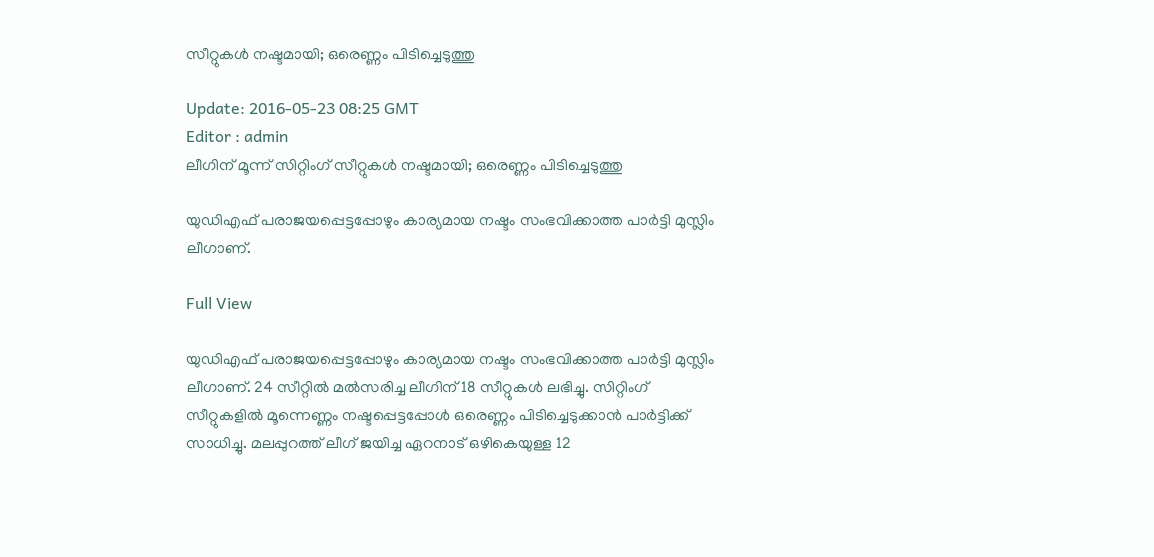സീറ്റുകള്‍ നഷ്ടമായി; ഒരെണ്ണം പിടിച്ചെടുത്തു

Update: 2016-05-23 08:25 GMT
Editor : admin
ലീഗിന് മൂന്ന് സിറ്റിംഗ് സീറ്റുകള്‍ നഷ്ടമായി; ഒരെണ്ണം പിടിച്ചെടുത്തു

യുഡിഎഫ് പരാജയപ്പെട്ടപ്പോഴും കാര്യമായ നഷ്ടം സംഭവിക്കാത്ത പാര്‍ട്ടി മുസ്ലിം ലീഗാണ്.

Full View

യുഡിഎഫ് പരാജയപ്പെട്ടപ്പോഴും കാര്യമായ നഷ്ടം സംഭവിക്കാത്ത പാര്‍ട്ടി മുസ്ലിം ലീഗാണ്. 24 സീറ്റില്‍ മല്‍സരിച്ച ലീഗിന് 18 സീറ്റുകള്‍ ലഭിച്ചു. സിറ്റിംഗ് സീറ്റുകളില്‍ മൂന്നെണ്ണം നഷ്ടപ്പെട്ടപ്പോള്‍ ഒരെണ്ണം പിടിച്ചെടുക്കാന്‍ പാര്‍ട്ടിക്ക് സാധിച്ചു. മലപ്പുറത്ത് ലീഗ് ജയിച്ച ഏറനാട് ഒഴികെയുള്ള 12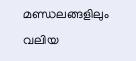മണ്ഡലങ്ങളിലും വലിയ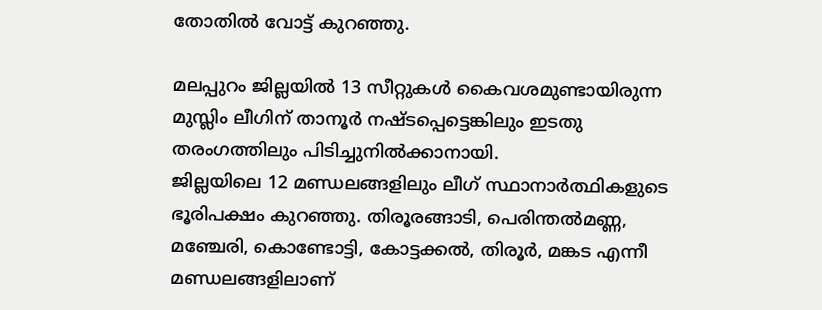തോതില്‍ വോട്ട് കുറഞ്ഞു.

മലപ്പുറം ജില്ലയില്‍ 13 സീറ്റുകള്‍ കൈവശമുണ്ടായിരുന്ന മുസ്ലിം ലീഗിന് താനൂര്‍ നഷ്ടപ്പെട്ടെങ്കിലും ഇടതു തരംഗത്തിലും പിടിച്ചുനില്‍ക്കാനായി.
ജില്ലയിലെ 12 മണ്ഡലങ്ങളിലും ലീഗ് സ്ഥാനാര്‍ത്ഥികളുടെ ഭൂരിപക്ഷം കുറഞ്ഞു. തിരൂരങ്ങാടി, പെരിന്തല്‍മണ്ണ, മഞ്ചേരി, കൊണ്ടോട്ടി, കോട്ടക്കല്‍, തിരൂര്‍, മങ്കട എന്നീ മണ്ഡലങ്ങളിലാണ്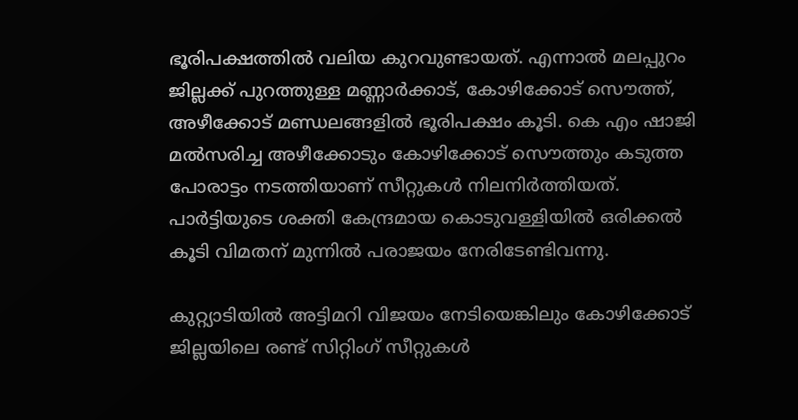ഭൂരിപക്ഷത്തില്‍ വലിയ കുറവുണ്ടായത്. എന്നാല്‍ മലപ്പുറം ജില്ലക്ക് പുറത്തുള്ള മണ്ണാര്‍ക്കാട്, കോഴിക്കോട് സൌത്ത്, അഴീക്കോട് മണ്ഡലങ്ങളില്‍ ഭൂരിപക്ഷം കൂടി. കെ എം ഷാജി മല്‍സരിച്ച അഴീക്കോടും കോഴിക്കോട് സൌത്തും കടുത്ത പോരാട്ടം നടത്തിയാണ് സീറ്റുകള്‍ നിലനിര്‍ത്തിയത്. പാര്‍ട്ടിയുടെ ശക്തി കേന്ദ്രമായ കൊടുവള്ളിയില്‍ ഒരിക്കല്‍ കൂടി വിമതന് മുന്നില്‍ പരാജയം നേരിടേണ്ടിവന്നു.

കുറ്റ്യാടിയില്‍ അട്ടിമറി വിജയം നേടിയെങ്കിലും കോഴിക്കോട് ജില്ലയിലെ രണ്ട് സിറ്റിംഗ് സീറ്റുകള്‍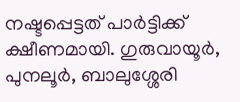നഷ്ടപ്പെട്ടത് പാര്‍ട്ടിക്ക് ക്ഷീണമായി. ഗുരുവായൂര്‍, പുനലൂര്‍, ബാലുശ്ശേരി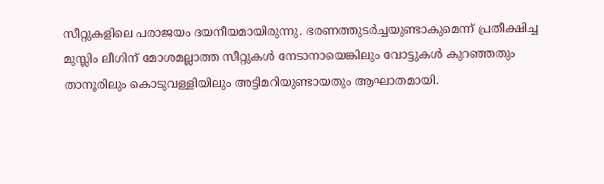സീറ്റുകളിലെ പരാജയം ദയനീയമായിരുന്നു. ഭരണത്തുടര്‍ച്ചയുണ്ടാകുമെന്ന് പ്രതീക്ഷിച്ച മുസ്ലിം ലീഗിന് മോശമല്ലാത്ത സീറ്റുകള്‍ നേടാനായെങ്കിലും വോട്ടുകള്‍ കുറഞ്ഞതും താനൂരിലും കൊടുവള്ളിയിലും അട്ടിമറിയുണ്ടായതും ആഘാതമായി.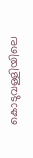കൊടുവള്ളിയിലെ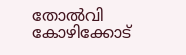തോല്‍വി കോഴിക്കോട്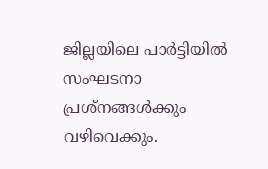ജില്ലയിലെ പാര്‍ട്ടിയില്‍ സംഘടനാ പ്രശ്നങ്ങള്‍ക്കും വഴിവെക്കും.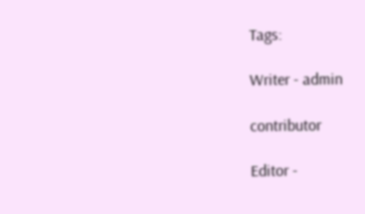Tags:

Writer - admin

contributor

Editor -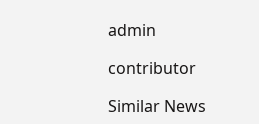admin

contributor

Similar News